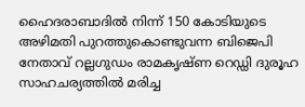ഹൈദരാബാദിൽ നിന്ന് 150 കോടിയുടെ അഴിമതി പുറത്തുകൊണ്ടുവന്ന ബിജെപി നേതാവ് റല്ലഗുഡം രാമകൃഷ്ണ റെഡ്ഡി ദുരൂഹ സാഹചര്യത്തിൽ മരിച്ച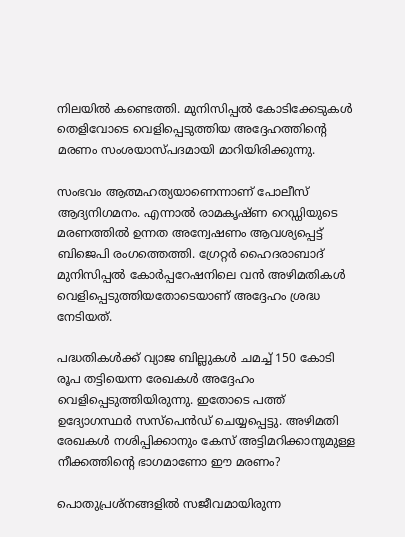നിലയിൽ കണ്ടെത്തി. മുനിസിപ്പൽ കോടിക്കേടുകൾ തെളിവോടെ വെളിപ്പെടുത്തിയ അദ്ദേഹത്തിന്റെ മരണം സംശയാസ്പദമായി മാറിയിരിക്കുന്നു.

സംഭവം ആത്മഹത്യയാണെന്നാണ് പോലീസ് ആദ്യനിഗമനം. എന്നാൽ രാമകൃഷ്ണ റെഡ്ഡിയുടെ മരണത്തിൽ ഉന്നത അന്വേഷണം ആവശ്യപ്പെട്ട് ബിജെപി രംഗത്തെത്തി. ഗ്രേറ്റർ ഹൈദരാബാദ് മുനിസിപ്പൽ കോർപ്പറേഷനിലെ വൻ അഴിമതികൾ വെളിപ്പെടുത്തിയതോടെയാണ് അദ്ദേഹം ശ്രദ്ധ നേടിയത്.

പദ്ധതികൾക്ക് വ്യാജ ബില്ലുകൾ ചമച്ച് 150 കോടി രൂപ തട്ടിയെന്ന രേഖകൾ അദ്ദേഹം വെളിപ്പെടുത്തിയിരുന്നു. ഇതോടെ പത്ത് ഉദ്യോഗസ്ഥർ സസ്‌പെൻഡ് ചെയ്യപ്പെട്ടു. അഴിമതി രേഖകൾ നശിപ്പിക്കാനും കേസ് അട്ടിമറിക്കാനുമുള്ള നീക്കത്തിന്റെ ഭാഗമാണോ ഈ മരണം?

പൊതുപ്രശ്നങ്ങളിൽ സജീവമായിരുന്ന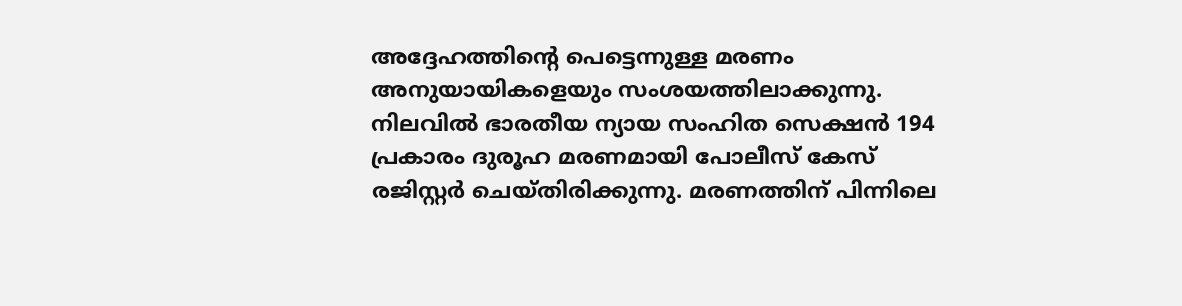അദ്ദേഹത്തിന്റെ പെട്ടെന്നുള്ള മരണം അനുയായികളെയും സംശയത്തിലാക്കുന്നു. നിലവിൽ ഭാരതീയ ന്യായ സംഹിത സെക്ഷൻ 194 പ്രകാരം ദുരൂഹ മരണമായി പോലീസ് കേസ് രജിസ്റ്റർ ചെയ്തിരിക്കുന്നു. മരണത്തിന് പിന്നിലെ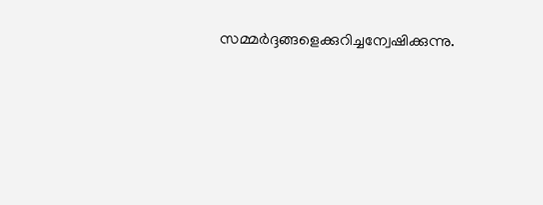സമ്മർദ്ദങ്ങളെക്കുറിച്ചന്വേഷിക്കുന്നു.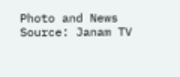Photo and News Source: Janam TV